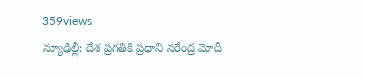359views
న్యూఢిల్లీ: దేశ ప్రగతికి ప్రధాని నరేంద్ర మోదీ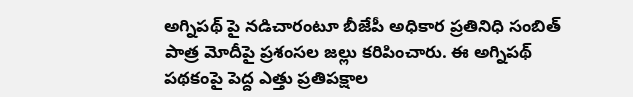అగ్నిపథ్ పై నడిచారంటూ బీజేపీ అధికార ప్రతినిధి సంబిత్ పాత్ర మోదీపై ప్రశంసల జల్లు కరిపించారు. ఈ అగ్నిపథ్ పథకంపై పెద్ద ఎత్తు ప్రతిపక్షాల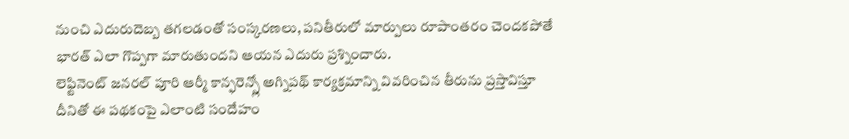నుంచి ఎదురుదెబ్బ తగలడంతో సంస్కరణలు, పనితీరులో మార్పులు రూపాంతరం చెందకపోతే భారత్ ఎలా గొప్పగా మారుతుందని ఆయన ఎదురు ప్రశ్నించారు.
లెఫ్టినెంట్ జనరల్ పూరి ఆర్మీ కాన్ఫరెన్స్లో అగ్నిపథ్ కార్యక్రమాన్ని వివరించిన తీరును ప్రస్తావిస్తూ దీనితో ఈ పథకంపై ఎలాంటి సందేహం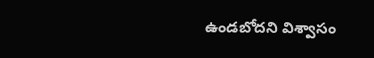ఉండబోదని విశ్వాసం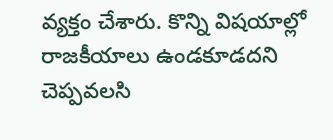వ్యక్తం చేశారు. కొన్ని విషయాల్లో రాజకీయాలు ఉండకూడదని చెప్పవలసి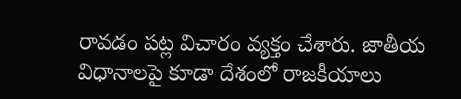రావడం పట్ల విచారం వ్యక్తం చేశారు. జాతీయ విధానాలపై కూడా దేశంలో రాజకీయాలు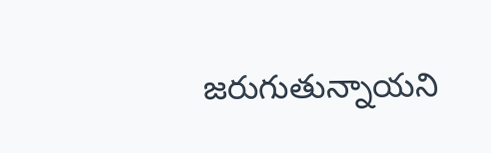జరుగుతున్నాయని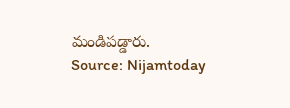మండిపడ్డారు.
Source: Nijamtoday